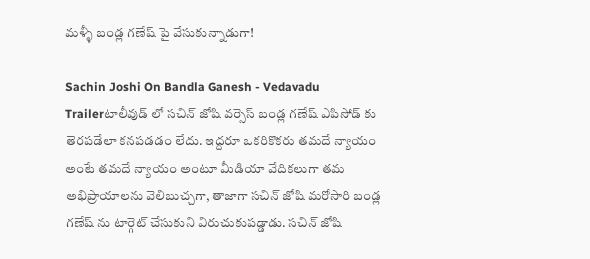మళ్ళీ బండ్ల గణేష్ పై వేసుకున్నాడుగా!

Sachin Joshi On Bandla Ganesh - Vedavadu Trailerటాలీవుడ్ లో సచిన్ జోషి వర్సెస్ బండ్ల గణేష్ ఎపిసోడ్ కు తెరపడేలా కనపడడం లేదు. ఇద్దరూ ఒకరికొకరు తమదే న్యాయం అంటే తమదే న్యాయం అంటూ మీడియా వేదికలుగా తమ అభిప్రాయాలను వెలిబుచ్చగా, తాజాగా సచిన్ జోషి మరోసారి బండ్ల గణేష్ ను టార్గెట్ చేసుకుని విరుచుకుపడ్డాడు. సచిన్ జోషి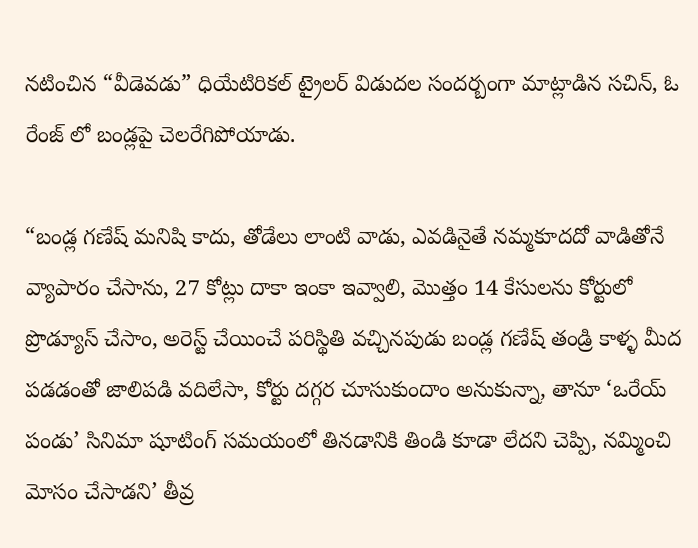నటించిన “వీడెవడు” ధియేటిరికల్ ట్రైలర్ విడుదల సందర్బంగా మాట్లాడిన సచిన్, ఓ రేంజ్ లో బండ్లపై చెలరేగిపోయాడు.

“బండ్ల గణేష్ మనిషి కాదు, తోడేలు లాంటి వాడు, ఎవడినైతే నమ్మకూదదో వాడితోనే వ్యాపారం చేసాను, 27 కోట్లు దాకా ఇంకా ఇవ్వాలి, మొత్తం 14 కేసులను కోర్టులో ప్రొడ్యూస్ చేసాం, అరెస్ట్ చేయించే పరిస్థితి వచ్చినపుడు బండ్ల గణేష్ తండ్రి కాళ్ళ మీద పడడంతో జాలిపడి వదిలేసా, కోర్టు దగ్గర చూసుకుందాం అనుకున్నా, తానూ ‘ఒరేయ్ పండు’ సినిమా షూటింగ్ సమయంలో తినడానికి తిండి కూడా లేదని చెప్పి, నమ్మించి మోసం చేసాడని’ తీవ్ర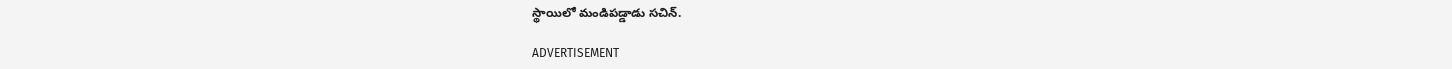స్థాయిలో మండిపడ్డాడు సచిన్.

ADVERTISEMENT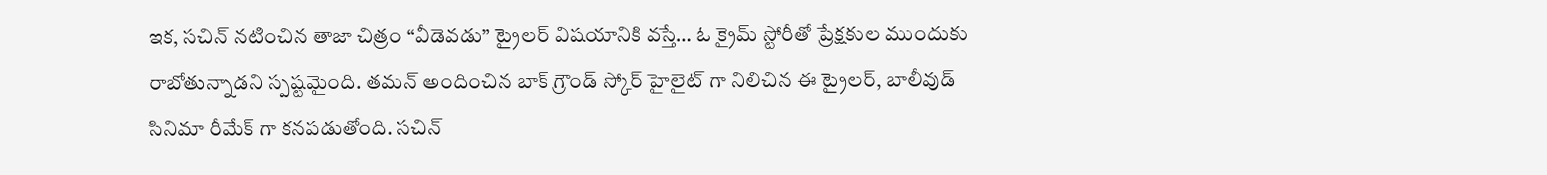ఇక, సచిన్ నటించిన తాజా చిత్రం “వీడెవడు” ట్రైలర్ విషయానికి వస్తే… ఓ క్రైమ్ స్టోరీతో ప్రేక్షకుల ముందుకు రాబోతున్నాడని స్పష్టమైంది. తమన్ అందించిన బాక్ గ్రౌండ్ స్కోర్ హైలైట్ గా నిలిచిన ఈ ట్రైలర్, బాలీవుడ్ సినిమా రీమేక్ గా కనపడుతోంది. సచిన్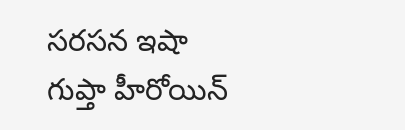సరసన ఇషా గుప్తా హీరోయిన్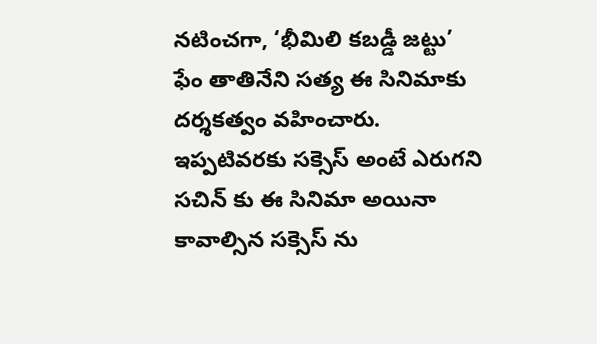నటించగా, ‘భీమిలి కబడ్డీ జట్టు’ ఫేం తాతినేని సత్య ఈ సినిమాకు దర్శకత్వం వహించారు. ఇప్పటివరకు సక్సెస్ అంటే ఎరుగని సచిన్ కు ఈ సినిమా అయినా కావాల్సిన సక్సెస్ ను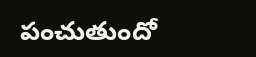పంచుతుందో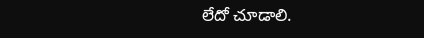లేదో చూడాలి.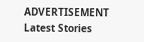ADVERTISEMENT
Latest Stories